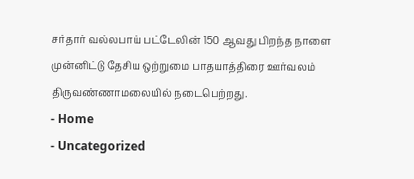சர்தார் வல்லபாய் பட்டேலின் 150 ஆவது பிறந்த நாளை முன்னிட்டு தேசிய ஒற்றுமை பாதயாத்திரை ஊர்வலம் திருவண்ணாமலையில் நடைபெற்றது.
- Home
- Uncategorized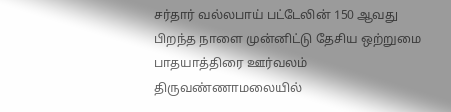சர்தார் வல்லபாய் பட்டேலின் 150 ஆவது பிறந்த நாளை முன்னிட்டு தேசிய ஒற்றுமை பாதயாத்திரை ஊர்வலம் திருவண்ணாமலையில்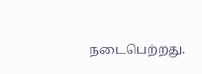நடைபெற்றது.